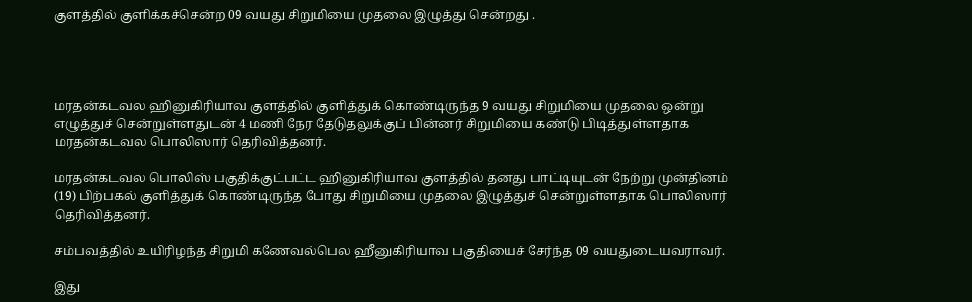குளத்தில் குளிக்கச்சென்ற 09 வயது சிறுமியை முதலை இழுத்து சென்றது .




மரதன்கடவல ஹினுகிரியாவ குளத்தில் குளித்துக் கொண்டிருந்த 9 வயது சிறுமியை முதலை ஒன்று எழுத்துச் சென்றுள்ளதுடன் 4 மணி நேர தேடுதலுக்குப் பின்னர் சிறுமியை கண்டு பிடித்துள்ளதாக மரதன்கடவல பொலிஸார் தெரிவித்தனர்.

மரதன்கடவல பொலிஸ் பகுதிக்குட்பட்ட ஹினுகிரியாவ குளத்தில் தனது பாட்டியுடன் நேற்று முன்தினம் (19) பிற்பகல் குளித்துக் கொண்டிருந்த போது சிறுமியை முதலை இழுத்துச் சென்றுள்ளதாக பொலிஸார் தெரிவித்தனர்.

சம்பவத்தில் உயிரிழந்த சிறுமி கணேவல்பெல ஹீனுகிரியாவ பகுதியைச் சேர்ந்த 09 வயதுடையவராவர்.

இது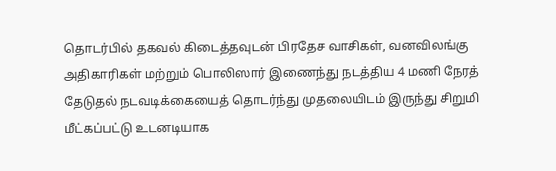தொடர்பில் தகவல் கிடைத்தவுடன் பிரதேச வாசிகள், வனவிலங்கு அதிகாரிகள் மற்றும் பொலிஸார் இணைந்து நடத்திய 4 மணி நேரத்  தேடுதல் நடவடிக்கையைத் தொடர்ந்து முதலையிடம் இருந்து சிறுமி மீட்கப்பட்டு உடனடியாக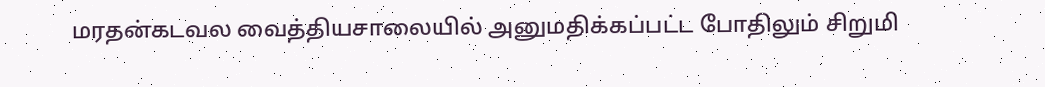மரதன்கடவல வைத்தியசாலையில் அனுமதிக்கப்பட்ட போதிலும் சிறுமி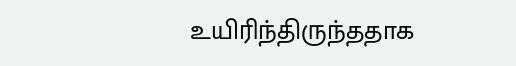உயிரிந்திருந்ததாக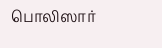பொலிஸார்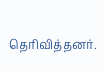தெரிவித்தனர்.